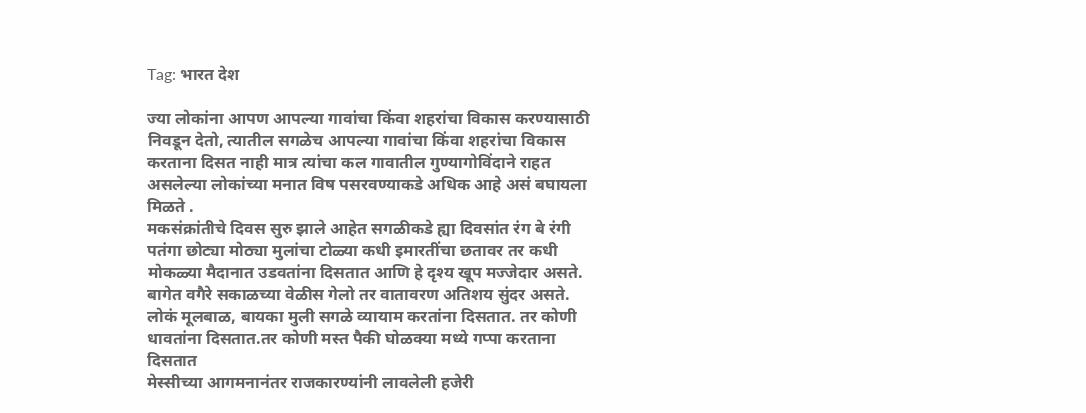Tag: भारत देश

ज्या लोकांना आपण आपल्या गावांचा किंवा शहरांचा विकास करण्यासाठी निवडून देतो, त्यातील सगळेच आपल्या गावांचा किंवा शहरांचा विकास करताना दिसत नाही मात्र त्यांचा कल गावातील गुण्यागोविंदाने राहत असलेल्या लोकांच्या मनात विष पसरवण्याकडे अधिक आहे असं बघायला मिळते .
मकसंक्रांतीचे दिवस सुरु झाले आहेत सगळीकडे ह्या दिवसांत रंग बे रंगी पतंगा छोट्या मोठ्या मुलांचा टोळ्या कधी इमारतींचा छतावर तर कधी मोकळ्या मैदानात उडवतांना दिसतात आणि हे दृश्य खूप मज्जेदार असते.
बागेत वगैरे सकाळच्या वेळीस गेलो तर वातावरण अतिशय सुंदर असते. लोकं मूलबाळ, बायका मुली सगळे व्यायाम करतांना दिसतात. तर कोणी धावतांना दिसतात.तर कोणी मस्त पैकी घोळक्या मध्ये गप्पा करताना दिसतात
मेस्सीच्या आगमनानंतर राजकारण्यांनी लावलेली हजेरी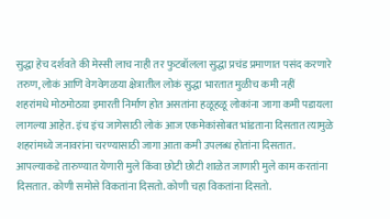सुद्धा हेच दर्शवते की मेस्सी लाच नाही तर फुटबॉलला सुद्धा प्रचंड प्रमाणात पसंद करणारे तरुण, लोकं आणि वेगवेगळया क्षेत्रातील लोकं सुद्धा भारतात मुळीच कमी नहीं
शहरांमधे मोठमोठय़ा इमारती निर्माण होत असतांना हळूहळू लोकांना जागा कमी पडायला लागल्या आहेत. इंच इंच जागेसाठी लोकं आज एकमेकांसोबत भांडताना दिसतात त्यामुळे शहरांमध्ये जनावरांना चरण्यासाठी जागा आता कमी उपलब्ध होतांना दिसतात.
आपल्याकडे तारुण्यात येणारी मुले किंवा छोटी छोटी शाळेत जाणारी मुले काम करतांना दिसतात. कोणी समोसे विकतांना दिसतो. कोणी चहा विकतांना दिसतो.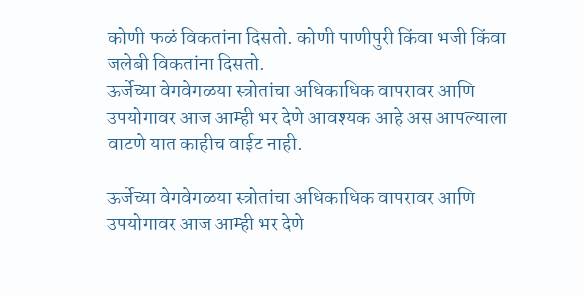कोणी फळं विकतांना दिसतो. कोणी पाणीपुरी किंवा भजी किंवा जलेबी विकतांना दिसतो.
ऊर्जेच्या वेगवेगळया स्त्रोतांचा अधिकाधिक वापरावर आणि उपयोगावर आज आम्ही भर देणे आवश्यक आहे अस आपल्याला वाटणे यात काहीच वाईट नाही.

ऊर्जेच्या वेगवेगळया स्त्रोतांचा अधिकाधिक वापरावर आणि उपयोगावर आज आम्ही भर देणे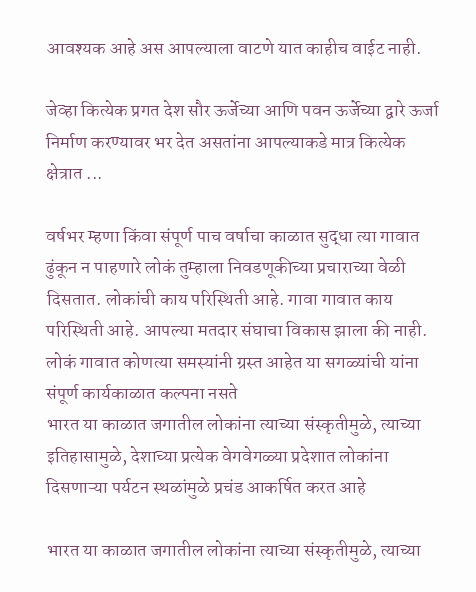आवश्यक आहे अस आपल्याला वाटणे यात काहीच वाईट नाही.

जेव्हा कित्येक प्रगत देश सौर ऊर्जेच्या आणि पवन ऊर्जेच्या द्वारे ऊर्जा निर्माण करण्यावर भर देत असतांना आपल्याकडे मात्र कित्येक क्षेत्रात ...

वर्षभर म्हणा किंवा संपूर्ण पाच वर्षाचा काळात सुद्धा त्या गावात ढुंकून न पाहणारे लोकं तुम्हाला निवडणूकीच्या प्रचाराच्या वेळी दिसतात. लोकांची काय परिस्थिती आहे. गावा गावात काय परिस्थिती आहे. आपल्या मतदार संघाचा विकास झाला की नाही. लोकं गावात कोणत्या समस्यांनी ग्रस्त आहेत या सगळ्यांची यांना संपूर्ण कार्यकाळात कल्पना नसते
भारत या काळात जगातील लोकांना त्याच्या संस्कृतीमुळे, त्याच्या इतिहासामुळे, देशाच्या प्रत्येक वेगवेगळ्या प्रदेशात लोकांना दिसणाऱ्या पर्यटन स्थळांमुळे प्रचंड आकर्षित करत आहे

भारत या काळात जगातील लोकांना त्याच्या संस्कृतीमुळे, त्याच्या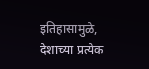इतिहासामुळे, देशाच्या प्रत्येक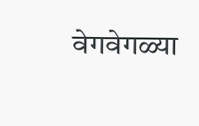वेगवेगळ्या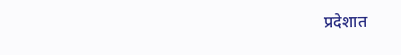प्रदेशात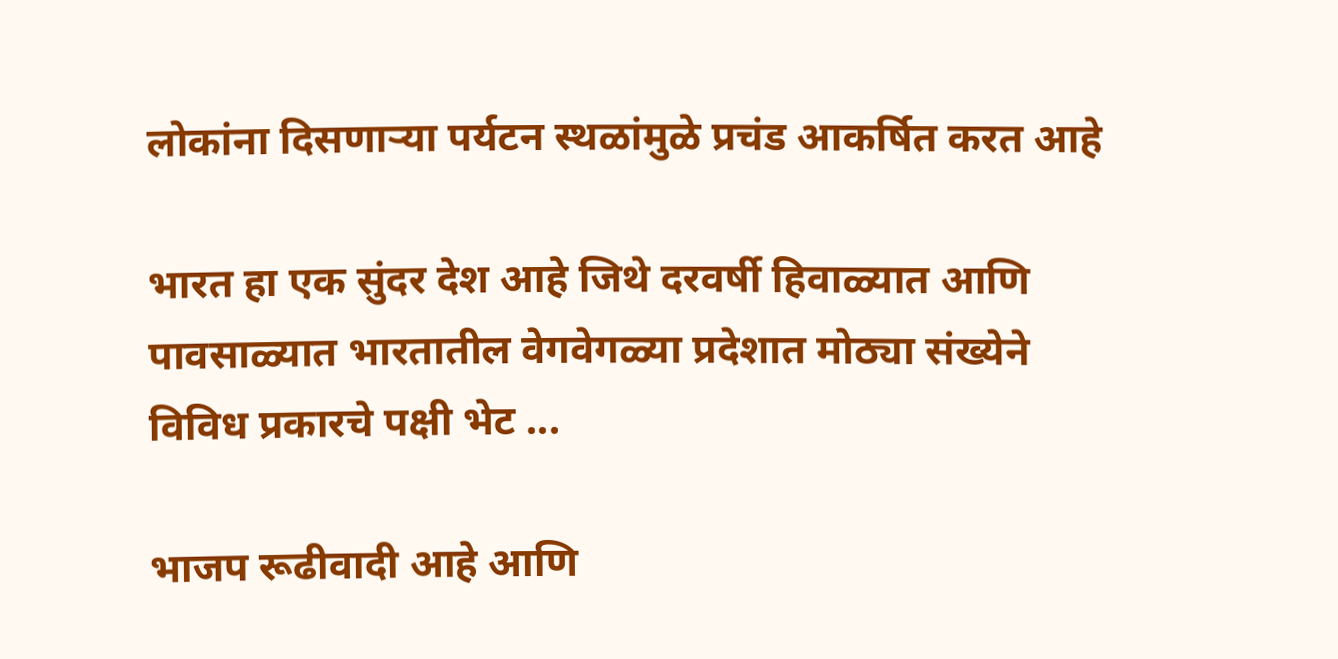लोकांना दिसणाऱ्या पर्यटन स्थळांमुळे प्रचंड आकर्षित करत आहे

भारत हा एक सुंदर देश आहे जिथे दरवर्षी हिवाळ्यात आणि पावसाळ्यात भारतातील वेगवेगळ्या प्रदेशात मोठ्या संख्येने विविध प्रकारचे पक्षी भेट ...

भाजप रूढीवादी आहे आणि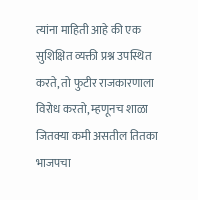त्यांना माहिती आहे की एक सुशिक्षित व्यक्ती प्रश्न उपस्थित करते, तो फुटीर राजकारणाला विरोध करतो, म्हणूनच शाळा जितक्या कमी असतील तितका भाजपचा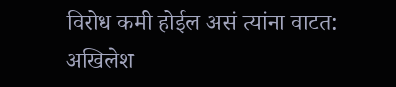विरोध कमी होईल असं त्यांना वाटत: अखिलेश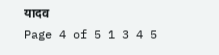यादव
Page 4 of 5 1 3 4 5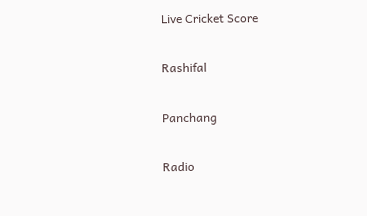Live Cricket Score

Rashifal

Panchang

Radio